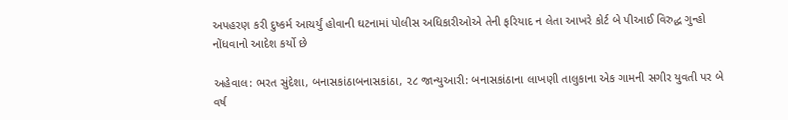અપહરણ કરી દુષ્કર્મ આચર્યું હોવાની ઘટનામાં પોલીસ અધિકારીઓએ તેની ફરિયાદ ન લેતા આખરે કોર્ટ બે પીઆઈ વિરુદ્ધ ગુન્હો નોંધવાનો આદેશ કર્યો છે

અહેવાલ: ભરત સુંદેશા, બનાસકાંઠાબનાસકાંઠા, ૨૮ જાન્યુઆરી: બનાસકાંઠાના લાખણી તાલુકાના એક ગામની સગીર યુવતી પર બે વર્ષ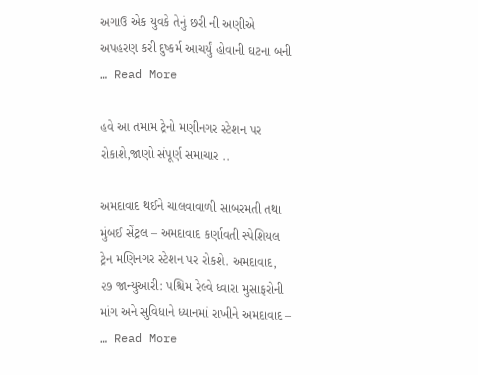અગાઉ એક યુવકે તેનું છરી ની અણીએ અપહરણ કરી દુષ્કર્મ આચર્યું હોવાની ઘટના બની … Read More

હવે આ તમામ ટ્રેનો મણીનગર સ્ટેશન પર રોકાશે,જાણો સંપૂર્ણ સમાચાર ..

અમદાવાદ થઈને ચાલવાવાળી સાબરમતી તથા મુંબઈ સેંટ્રલ – અમદાવાદ કર્ણાવતી સ્પેશિયલ ટ્રેન મણિનગર સ્ટેશન પર રોકશે. અમદાવાદ, ૨૭ જાન્યુઆરી: પશ્ચિમ રેલ્વે ધ્વારા મુસાફરોની માંગ અને સુવિધાને ધ્યાનમાં રાખીને અમદાવાદ – … Read More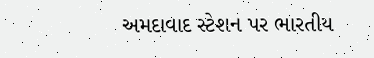અમદાવાદ સ્ટેશન પર ભારતીય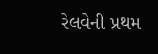રેલવેની પ્રથમ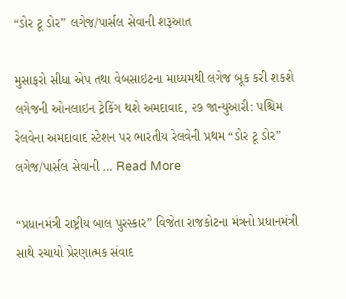“ડોર ટૂ ડોર” લગેજ/પાર્સલ સેવાની શરૂઆત

મુસાફરો સીધા એપ તથા વેબસાઇટના માધ્યમથી લગેજ બૂક કરી શકશે લગેજની ઓનલાઇન ટ્રેકિંગ થશે અમદાવાદ, ૨૭ જાન્યુઆરી: પશ્ચિમ રેલવેના અમદાવાદ સ્ટેશન પર ભારતીય રેલવેની પ્રથમ “ડોર ટૂ ડોર” લગેજ/પાર્સલ સેવાની … Read More

“પ્રધાનમંત્રી રાષ્ટ્રીય બાલ પુરસ્કાર” વિજેતા રાજકોટના મંત્રનો પ્રધાનમંત્રી સાથે રચાયો પ્રેરણાત્મક સંવાદ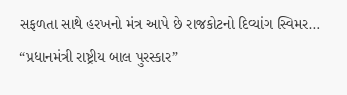સફળતા સાથે હરખનો મંત્ર આપે છે રાજકોટનો દિવ્યાંગ સ્વિમર… “પ્રધાનમંત્રી રાષ્ટ્રીય બાલ પુરસ્કાર”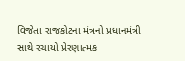વિજેતા રાજકોટના મંત્રનો પ્રધાનમંત્રી સાથે રચાયો પ્રેરણાત્મક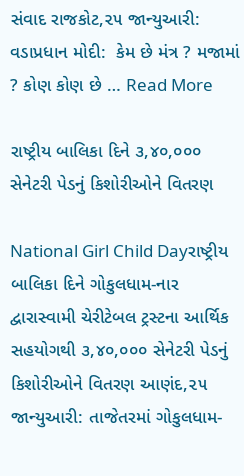સંવાદ રાજકોટ,૨૫ જાન્યુઆરી: વડાપ્રધાન મોદી:  કેમ છે મંત્ર ? મજામાં ? કોણ કોણ છે … Read More

રાષ્ટ્રીય બાલિકા દિને ૩,૪૦,૦૦૦ સેનેટરી પેડનું કિશોરીઓને વિતરણ

National Girl Child Dayરાષ્ટ્રીય બાલિકા દિને ગોકુલધામ-નાર દ્વારાસ્વામી ચેરીટેબલ ટ્રસ્ટના આર્થિક સહયોગથી ૩,૪૦,૦૦૦ સેનેટરી પેડનું કિશોરીઓને વિતરણ આણંદ,૨૫ જાન્યુઆરી: તાજેતરમાં ગોકુલધામ-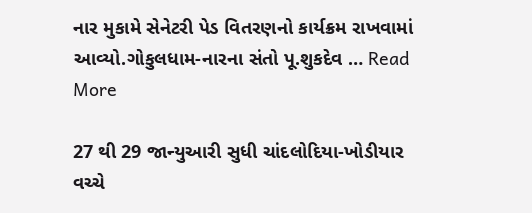નાર મુકામે સેનેટરી પેડ વિતરણનો કાર્યક્રમ રાખવામાં આવ્યો.ગોકુલધામ-નારના સંતો પૂ.શુકદેવ … Read More

27 થી 29 જાન્યુઆરી સુધી ચાંદલોદિયા-ખોડીયાર વચ્ચે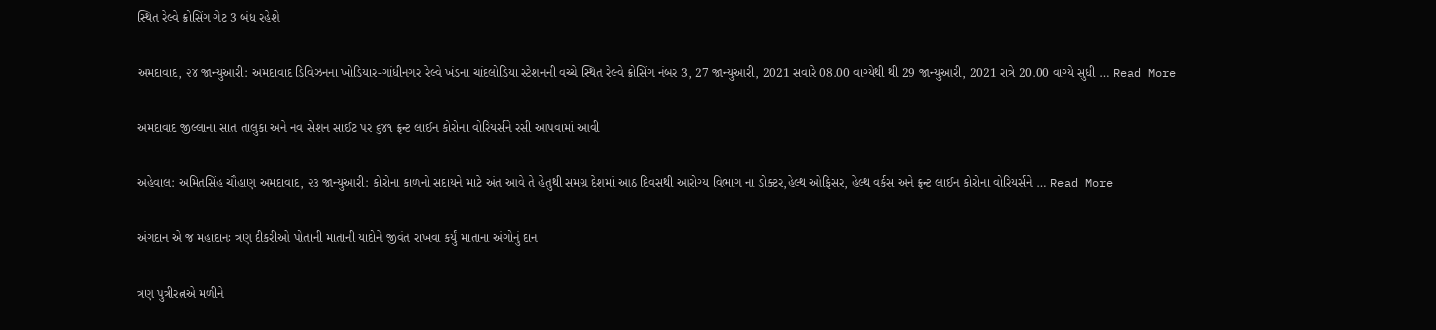સ્થિત રેલ્વે ક્રોસિંગ ગેટ 3 બંધ રહેશે

અમદાવાદ, ૨૪ જાન્યુઆરી: અમદાવાદ ડિવિઝનના ખોડિયાર-ગાંધીનગર રેલ્વે ખંડના ચાંદલોડિયા સ્ટેશનની વચ્ચે સ્થિત રેલ્વે ક્રોસિંગ નંબર 3, 27 જાન્યુઆરી, 2021 સવારે 08.00 વાગ્યેથી થી 29 જાન્યુઆરી, 2021 રાત્રે 20.00 વાગ્યે સુધી … Read More

અમદાવાદ જીલ્લાના સાત તાલુકા અને નવ સેશન સાઈટ પર ૬૪૧ ફ્રન્ટ લાઈન કોરોના વોરિયર્સને રસી આપવામાં આવી

અહેવાલ: અમિતસિંહ ચૌહાણ અમદાવાદ, ૨૩ જાન્યુઆરી: કોરોના કાળનો સદાયને માટે અંત આવે તે હેતુથી સમગ્ર દેશમાં આઠ દિવસથી આરોગ્ય વિભાગ ના ડોક્ટર,હેલ્થ ઓફિસર, હેલ્થ વર્કસ અને ફ્રન્ટ લાઈન કોરોના વોરિયર્સને … Read More

અંગદાન એ જ મહાદાનઃ ત્રણ દીકરીઓ પોતાની માતાની યાદોને જીવંત રાખવા કર્યું માતાના અંગોનું દાન

ત્રણ પુત્રીરત્નએ મળીને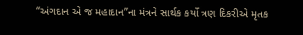“અંગદાન એ જ મહાદાન”ના મંત્રને સાર્થક કર્યો ત્રણ દિકરીએ મૃતક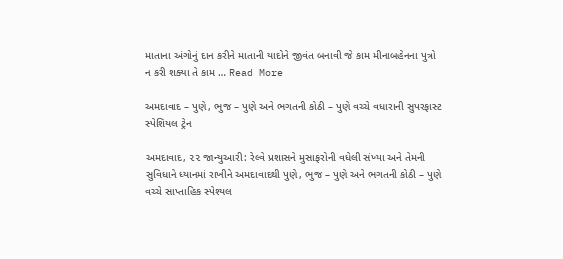માતાના અંગોનું દાન કરીને માતાની યાદોને જીવંત બનાવી જે કામ મીનાબહેનના પુત્રો ન કરી શક્યા તે કામ … Read More

અમદાવાદ – પુણે, ભુજ – પુણે અને ભગતની કોઠી – પુણે વચ્ચે વધારાની સુપરફાસ્ટ સ્પેશિયલ ટ્રેન

અમદાવાદ, ૨૨ જાન્યુઆરી: રેલ્વે પ્રશાસને મુસાફરોની વધેલી સંખ્યા અને તેમની સુવિધાને ધ્યાનમાં રાખીને અમદાવાદથી પુણે, ભુજ – પુણે અને ભગતની કોઠી – પુણે વચ્ચે સાપ્તાહિક સ્પેશ્યલ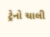ટ્રેનો ચાલી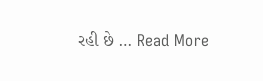રહી છે … Read More